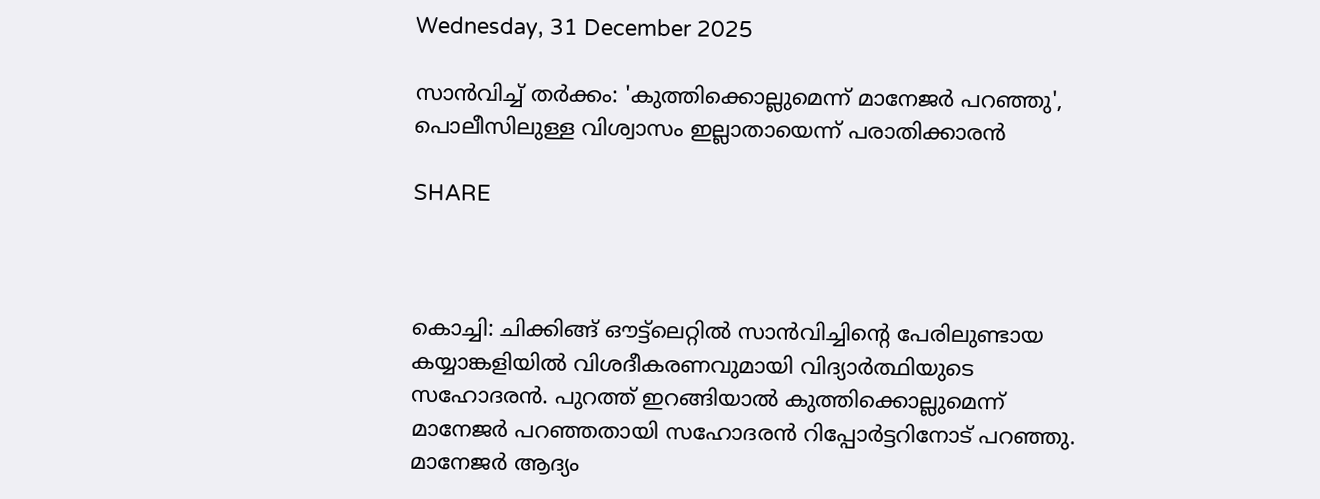Wednesday, 31 December 2025

സാൻവിച്ച് തർക്കം: 'കുത്തിക്കൊല്ലുമെന്ന് മാനേജർ പറഞ്ഞു', പൊലീസിലുള്ള വിശ്വാസം ഇല്ലാതായെന്ന് പരാതിക്കാരൻ

SHARE



കൊച്ചി: ചിക്കിങ്ങ് ഔട്ട്‌ലെറ്റില്‍ സാന്‍വിച്ചിന്റെ പേരിലുണ്ടായ കയ്യാങ്കളിയില്‍ വിശദീകരണവുമായി വിദ്യാര്‍ത്ഥിയുടെ സഹോദരന്‍. പുറത്ത് ഇറങ്ങിയാല്‍ കുത്തിക്കൊല്ലുമെന്ന് മാനേജര്‍ പറഞ്ഞതായി സഹോദരന്‍ റിപ്പോര്‍ട്ടറിനോട് പറഞ്ഞു. മാനേജര്‍ ആദ്യം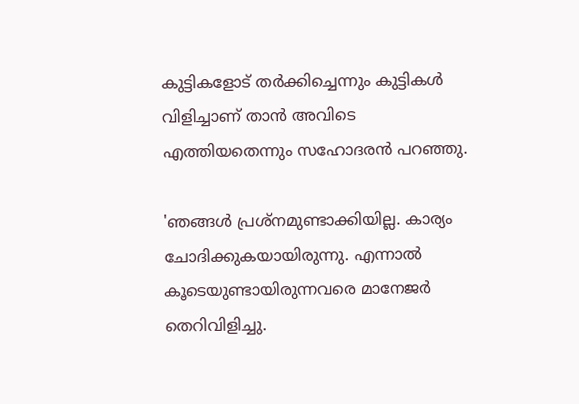കുട്ടികളോട് തര്‍ക്കിച്ചെന്നും കുട്ടികള്‍ വിളിച്ചാണ് താന്‍ അവിടെ എത്തിയതെന്നും സഹോദരന്‍ പറഞ്ഞു.

'ഞങ്ങള്‍ പ്രശ്‌നമുണ്ടാക്കിയില്ല. കാര്യം ചോദിക്കുകയായിരുന്നു. എന്നാല്‍ കൂടെയുണ്ടായിരുന്നവരെ മാനേജര്‍ തെറിവിളിച്ചു.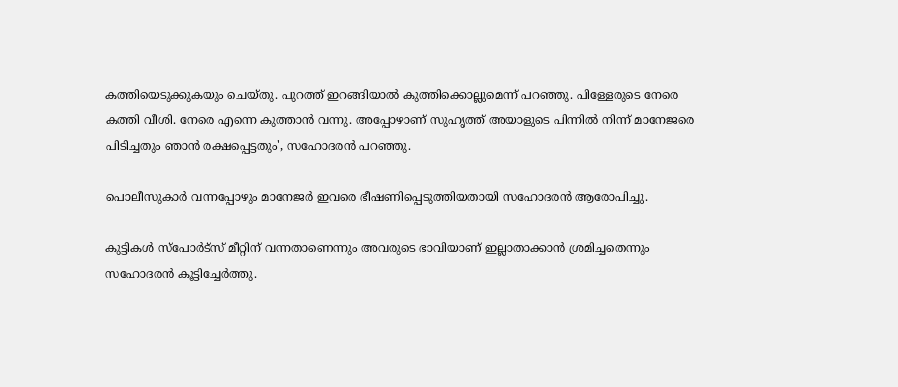കത്തിയെടുക്കുകയും ചെയ്തു. പുറത്ത് ഇറങ്ങിയാല്‍ കുത്തിക്കൊല്ലുമെന്ന് പറഞ്ഞു. പിള്ളേരുടെ നേരെ കത്തി വീശി. നേരെ എന്നെ കുത്താന്‍ വന്നു. അപ്പോഴാണ് സുഹൃത്ത് അയാളുടെ പിന്നില്‍ നിന്ന് മാനേജരെ പിടിച്ചതും ഞാന്‍ രക്ഷപ്പെട്ടതും', സഹോദരന്‍ പറഞ്ഞു.

പൊലീസുകാര്‍ വന്നപ്പോഴും മാനേജര്‍ ഇവരെ ഭീഷണിപ്പെടുത്തിയതായി സഹോദരന്‍ ആരോപിച്ചു.

കുട്ടികള്‍ സ്‌പോര്‍ട്‌സ് മീറ്റിന് വന്നതാണെന്നും അവരുടെ ഭാവിയാണ് ഇല്ലാതാക്കാന്‍ ശ്രമിച്ചതെന്നും സഹോദരന്‍ കൂട്ടിച്ചേര്‍ത്തു.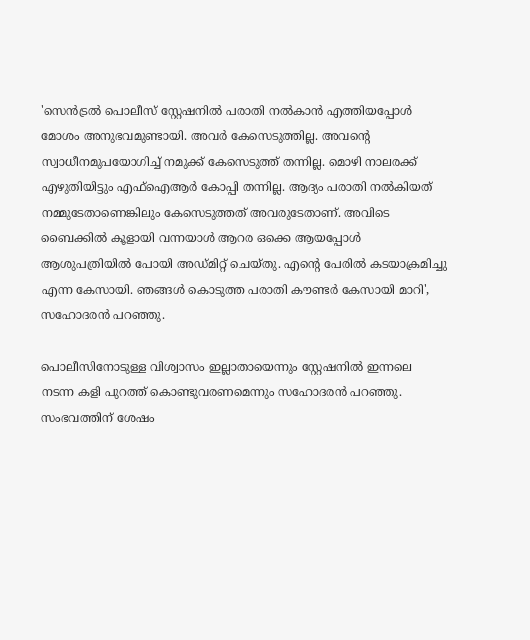'സെന്‍ട്രല്‍ പൊലീസ് സ്റ്റേഷനില്‍ പരാതി നല്‍കാന്‍ എത്തിയപ്പോള്‍ മോശം അനുഭവമുണ്ടായി. അവര്‍ കേസെടുത്തില്ല. അവന്റെ സ്വാധീനമുപയോഗിച്ച് നമുക്ക് കേസെടുത്ത് തന്നില്ല. മൊഴി നാലരക്ക് എഴുതിയിട്ടും എഫ്‌ഐആര്‍ കോപ്പി തന്നില്ല. ആദ്യം പരാതി നല്‍കിയത് നമ്മുടേതാണെങ്കിലും കേസെടുത്തത് അവരുടേതാണ്. അവിടെ ബൈക്കില്‍ കൂളായി വന്നയാള്‍ ആറര ഒക്കെ ആയപ്പോള്‍ ആശുപത്രിയില്‍ പോയി അഡ്മിറ്റ് ചെയ്തു. എന്റെ പേരില്‍ കടയാക്രമിച്ചു എന്ന കേസായി. ഞങ്ങള്‍ കൊടുത്ത പരാതി കൗണ്ടര്‍ കേസായി മാറി', സഹോദരന്‍ പറഞ്ഞു.

പൊലീസിനോടുള്ള വിശ്വാസം ഇല്ലാതായെന്നും സ്റ്റേഷനില്‍ ഇന്നലെ നടന്ന കളി പുറത്ത് കൊണ്ടുവരണമെന്നും സഹോദരന്‍ പറഞ്ഞു. സംഭവത്തിന് ശേഷം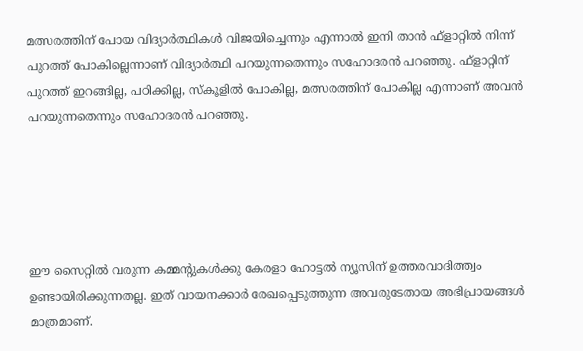മത്സരത്തിന് പോയ വിദ്യാര്‍ത്ഥികള്‍ വിജയിച്ചെന്നും എന്നാല്‍ ഇനി താന്‍ ഫ്‌ളാറ്റില്‍ നിന്ന് പുറത്ത് പോകില്ലെന്നാണ് വിദ്യാര്‍ത്ഥി പറയുന്നതെന്നും സഹോദരന്‍ പറഞ്ഞു. ഫ്‌ളാറ്റിന് പുറത്ത് ഇറങ്ങില്ല, പഠിക്കില്ല, സ്‌കൂളില്‍ പോകില്ല, മത്സരത്തിന് പോകില്ല എന്നാണ് അവന്‍ പറയുന്നതെന്നും സഹോദരന്‍ പറഞ്ഞു.





ഈ സൈറ്റിൽ വരുന്ന കമ്മന്റുകൾക്കു കേരളാ ഹോട്ടൽ ന്യൂസിന് ഉത്തരവാദിത്ത്വം ഉണ്ടായിരിക്കുന്നതല്ല. ഇത് വായനക്കാർ രേഖപ്പെടുത്തുന്ന അവരുടേതായ അഭിപ്രായങ്ങൾ മാത്രമാണ്.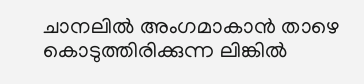ചാനലിൽ അംഗമാകാൻ താഴെ കൊടുത്തിരിക്കുന്ന ലിങ്കിൽ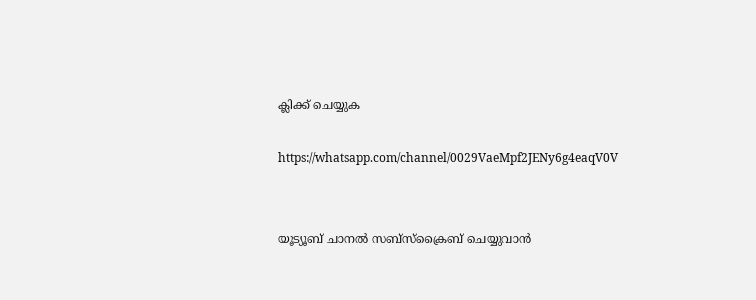ക്ലിക്ക് ചെയ്യുക

https://whatsapp.com/channel/0029VaeMpf2JENy6g4eaqV0V


യൂട്യൂബ് ചാനൽ സബ്സ്ക്രൈബ് ചെയ്യുവാൻ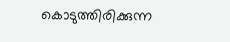കൊടുത്തിരിക്കുന്ന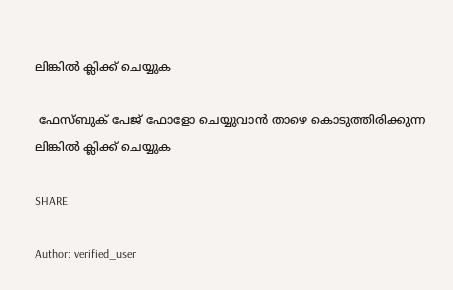ലിങ്കിൽ ക്ലിക്ക് ചെയ്യുക

 ഫേസ്ബുക് പേജ് ഫോളോ ചെയ്യുവാൻ താഴെ കൊടുത്തിരിക്കുന്ന ലിങ്കിൽ ക്ലിക്ക് ചെയ്യുക

SHARE

Author: verified_user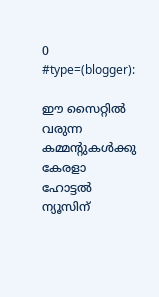0 #type=(blogger):

ഈ സൈറ്റിൽ വരുന്ന കമ്മന്റുകൾക്കു കേരളാ ഹോട്ടൽ ന്യൂസിന്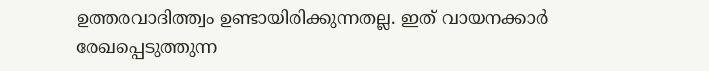ഉത്തരവാദിത്ത്വം ഉണ്ടായിരിക്കുന്നതല്ല. ഇത് വായനക്കാർ രേഖപ്പെടുത്തുന്ന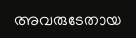അവരുടേതായ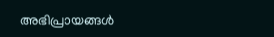അഭിപ്രായങ്ങൾ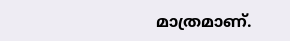മാത്രമാണ്.